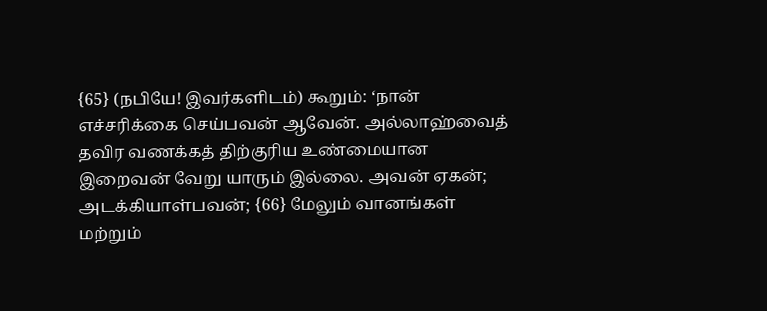{65} (நபியே! இவர்களிடம்) கூறும்: ‘நான் எச்சரிக்கை செய்பவன் ஆவேன். அல்லாஹ்வைத் தவிர வணக்கத் திற்குரிய உண்மையான இறைவன் வேறு யாரும் இல்லை. அவன் ஏகன்; அடக்கியாள்பவன்; {66} மேலும் வானங்கள் மற்றும்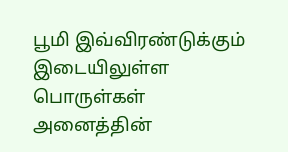பூமி இவ்விரண்டுக்கும் இடையிலுள்ள பொருள்கள் அனைத்தின்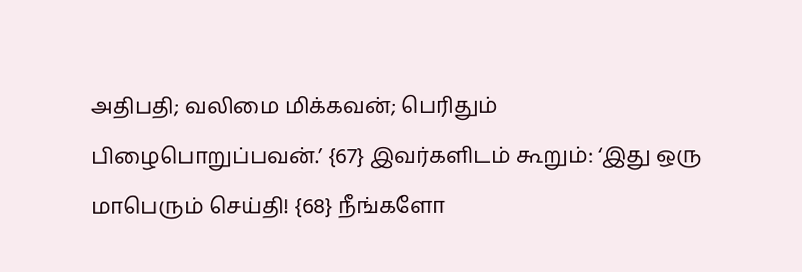அதிபதி; வலிமை மிக்கவன்; பெரிதும் பிழைபொறுப்பவன்.’ {67} இவர்களிடம் கூறும்: ‘இது ஒரு மாபெரும் செய்தி! {68} நீங்களோ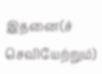இதனை(ச் செவியேற்றும்)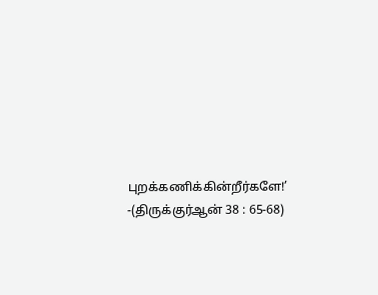புறக்கணிக்கின்றீர்களே!’
-(திருக்குர்ஆன் 38 : 65-68)